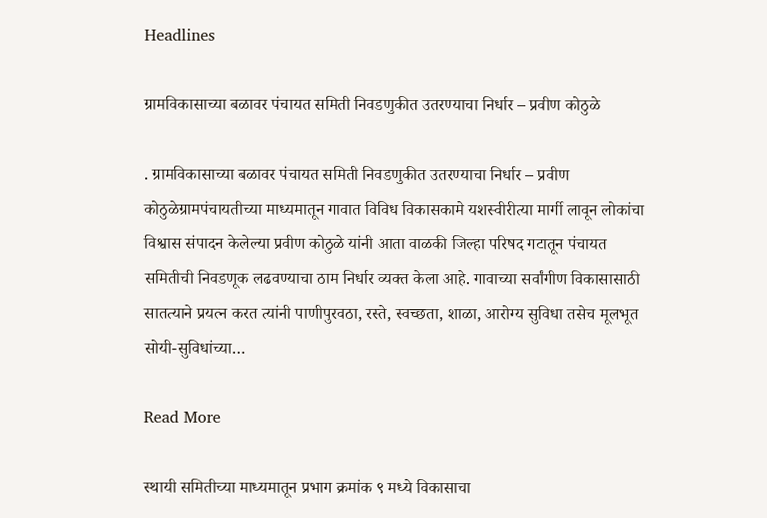Headlines

ग्रामविकासाच्या बळावर पंचायत समिती निवडणुकीत उतरण्याचा निर्धार – प्रवीण कोठुळे

. ग्रामविकासाच्या बळावर पंचायत समिती निवडणुकीत उतरण्याचा निर्धार – प्रवीण कोठुळेग्रामपंचायतीच्या माध्यमातून गावात विविध विकासकामे यशस्वीरीत्या मार्गी लावून लोकांचा विश्वास संपादन केलेल्या प्रवीण कोठुळे यांनी आता वाळकी जिल्हा परिषद गटातून पंचायत समितीची निवडणूक लढवण्याचा ठाम निर्धार व्यक्त केला आहे. गावाच्या सर्वांगीण विकासासाठी सातत्याने प्रयत्न करत त्यांनी पाणीपुरवठा, रस्ते, स्वच्छता, शाळा, आरोग्य सुविधा तसेच मूलभूत सोयी-सुविधांच्या…

Read More

स्थायी समितीच्या माध्यमातून प्रभाग क्रमांक ९ मध्ये विकासाचा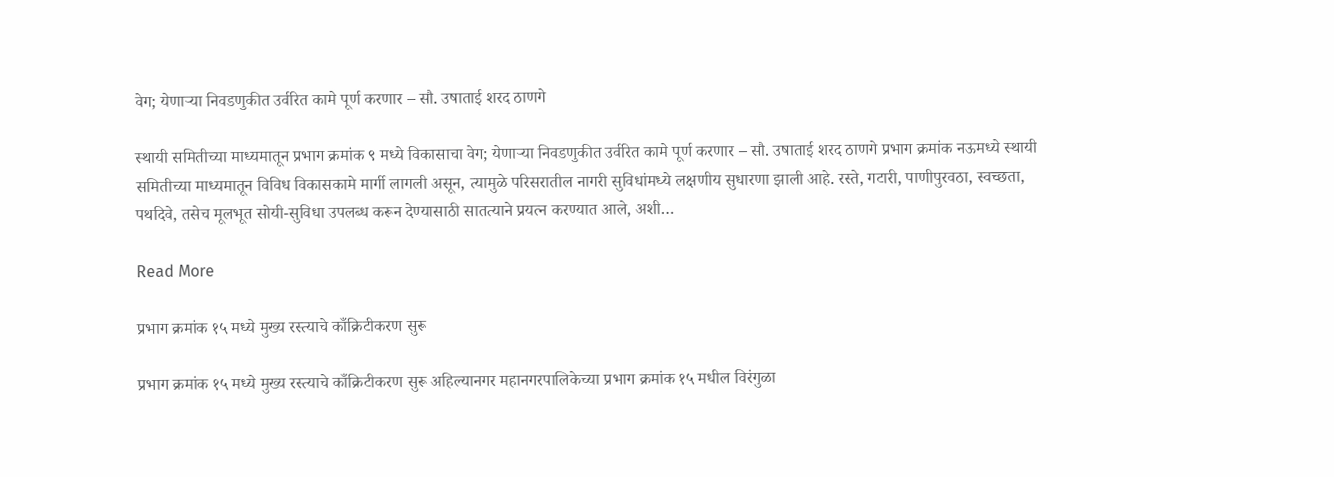वेग; येणाऱ्या निवडणुकीत उर्वरित कामे पूर्ण करणार – सौ. उषाताई शरद ठाणगे

स्थायी समितीच्या माध्यमातून प्रभाग क्रमांक ९ मध्ये विकासाचा वेग; येणाऱ्या निवडणुकीत उर्वरित कामे पूर्ण करणार – सौ. उषाताई शरद ठाणगे प्रभाग क्रमांक नऊमध्ये स्थायी समितीच्या माध्यमातून विविध विकासकामे मार्गी लागली असून, त्यामुळे परिसरातील नागरी सुविधांमध्ये लक्षणीय सुधारणा झाली आहे. रस्ते, गटारी, पाणीपुरवठा, स्वच्छता, पथदिवे, तसेच मूलभूत सोयी-सुविधा उपलब्ध करून देण्यासाठी सातत्याने प्रयत्न करण्यात आले, अशी…

Read More

प्रभाग क्रमांक १५ मध्ये मुख्य रस्त्याचे काँक्रिटीकरण सुरू

प्रभाग क्रमांक १५ मध्ये मुख्य रस्त्याचे काँक्रिटीकरण सुरू अहिल्यानगर महानगरपालिकेच्या प्रभाग क्रमांक १५ मधील विरंगुळा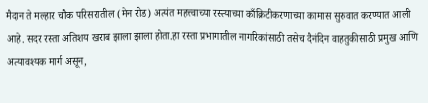मैदान ते मल्हार चौक परिसरातील (मेन रोड) अत्यंत महत्त्वाच्या रस्त्याच्या काँक्रिटीकरणाच्या कामास सुरुवात करण्यात आली आहे. सदर रस्ता अतिशय खराब झाला झाला होता.हा रस्ता प्रभागातील नागरिकांसाठी तसेच दैनंदिन वाहतुकीसाठी प्रमुख आणि अत्यावश्यक मार्ग असून,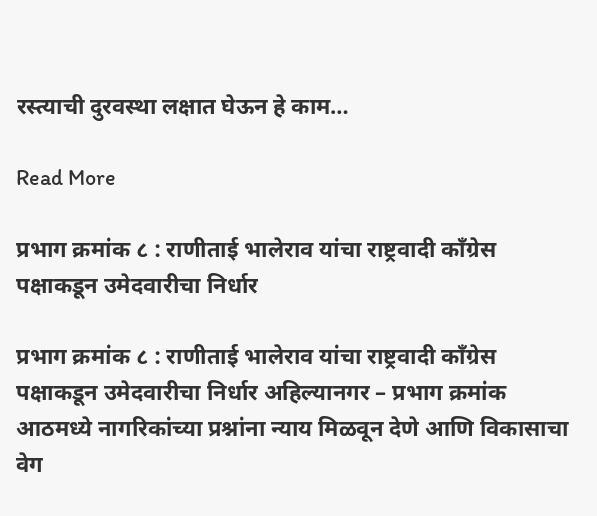रस्त्याची दुरवस्था लक्षात घेऊन हे काम…

Read More

प्रभाग क्रमांक ८ : राणीताई भालेराव यांचा राष्ट्रवादी काँग्रेस पक्षाकडून उमेदवारीचा निर्धार

प्रभाग क्रमांक ८ : राणीताई भालेराव यांचा राष्ट्रवादी काँग्रेस पक्षाकडून उमेदवारीचा निर्धार अहिल्यानगर – प्रभाग क्रमांक आठमध्ये नागरिकांच्या प्रश्नांना न्याय मिळवून देणे आणि विकासाचा वेग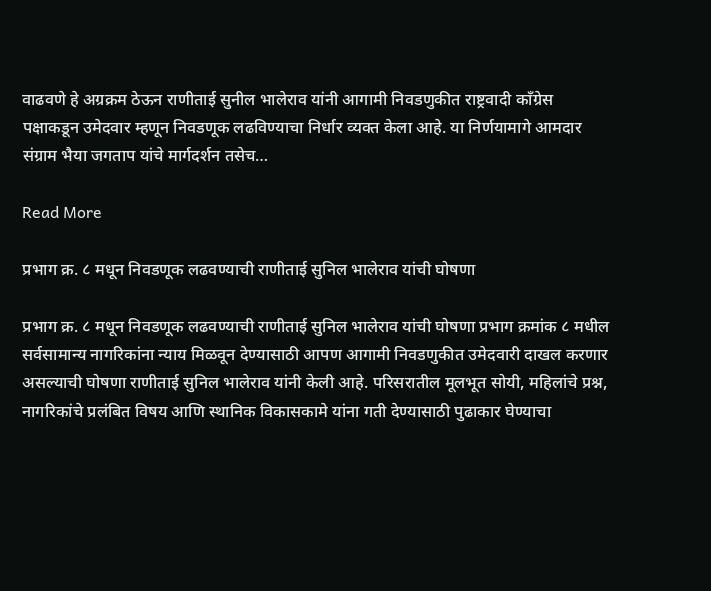वाढवणे हे अग्रक्रम ठेऊन राणीताई सुनील भालेराव यांनी आगामी निवडणुकीत राष्ट्रवादी काँग्रेस पक्षाकडून उमेदवार म्हणून निवडणूक लढविण्याचा निर्धार व्यक्त केला आहे. या निर्णयामागे आमदार संग्राम भैया जगताप यांचे मार्गदर्शन तसेच…

Read More

प्रभाग क्र. ८ मधून निवडणूक लढवण्याची राणीताई सुनिल भालेराव यांची घोषणा

प्रभाग क्र. ८ मधून निवडणूक लढवण्याची राणीताई सुनिल भालेराव यांची घोषणा प्रभाग क्रमांक ८ मधील सर्वसामान्य नागरिकांना न्याय मिळवून देण्यासाठी आपण आगामी निवडणुकीत उमेदवारी दाखल करणार असल्याची घोषणा राणीताई सुनिल भालेराव यांनी केली आहे. परिसरातील मूलभूत सोयी, महिलांचे प्रश्न, नागरिकांचे प्रलंबित विषय आणि स्थानिक विकासकामे यांना गती देण्यासाठी पुढाकार घेण्याचा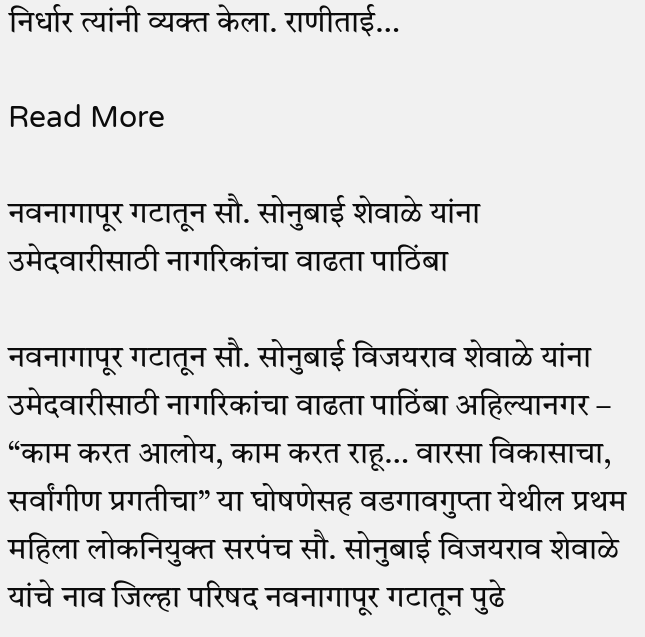निर्धार त्यांनी व्यक्त केला. राणीताई…

Read More

नवनागापूर गटातून सौ. सोनुबाई शेवाळे यांना उमेदवारीसाठी नागरिकांचा वाढता पाठिंबा

नवनागापूर गटातून सौ. सोनुबाई विजयराव शेवाळे यांना उमेदवारीसाठी नागरिकांचा वाढता पाठिंबा अहिल्यानगर – “काम करत आलोय, काम करत राहू… वारसा विकासाचा, सर्वांगीण प्रगतीचा” या घोषणेसह वडगावगुप्ता येथील प्रथम महिला लोकनियुक्त सरपंच सौ. सोनुबाई विजयराव शेवाळे यांचे नाव जिल्हा परिषद नवनागापूर गटातून पुढे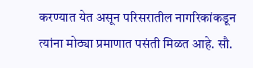करण्यात येत असून परिसरातील नागरिकांकडून त्यांना मोठ्या प्रमाणात पसंती मिळत आहे. सौ.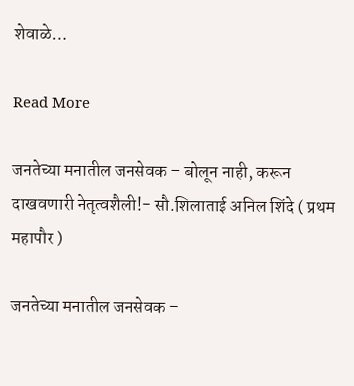शेवाळे…

Read More

जनतेच्या मनातील जनसेवक – बोलून नाही, करून दाखवणारी नेतृत्वशैली!- सौ.शिलाताई अनिल शिंदे ( प्रथम महापौर )

जनतेच्या मनातील जनसेवक –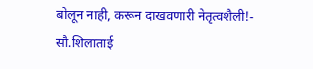बोलून नाही, करून दाखवणारी नेतृत्वशैली!- सौ.शिलाताई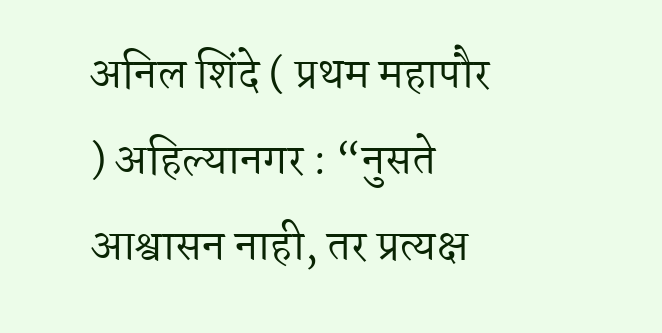अनिल शिंदे ( प्रथम महापौर ) अहिल्यानगर : “नुसते आश्वासन नाही, तर प्रत्यक्ष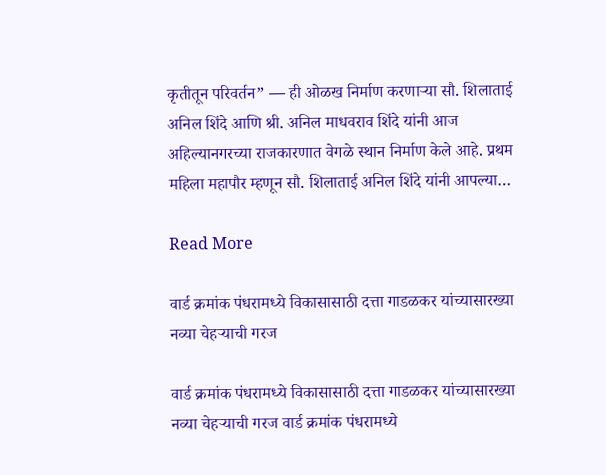कृतीतून परिवर्तन” — ही ओळख निर्माण करणाऱ्या सौ. शिलाताई अनिल शिंदे आणि श्री. अनिल माधवराव शिंदे यांनी आज अहिल्यानगरच्या राजकारणात वेगळे स्थान निर्माण केले आहे. प्रथम महिला महापौर म्हणून सौ. शिलाताई अनिल शिंदे यांनी आपल्या…

Read More

वार्ड क्रमांक पंधरामध्ये विकासासाठी दत्ता गाडळकर यांच्यासारख्या नव्या चेहऱ्याची गरज

वार्ड क्रमांक पंधरामध्ये विकासासाठी दत्ता गाडळकर यांच्यासारख्या नव्या चेहऱ्याची गरज वार्ड क्रमांक पंधरामध्ये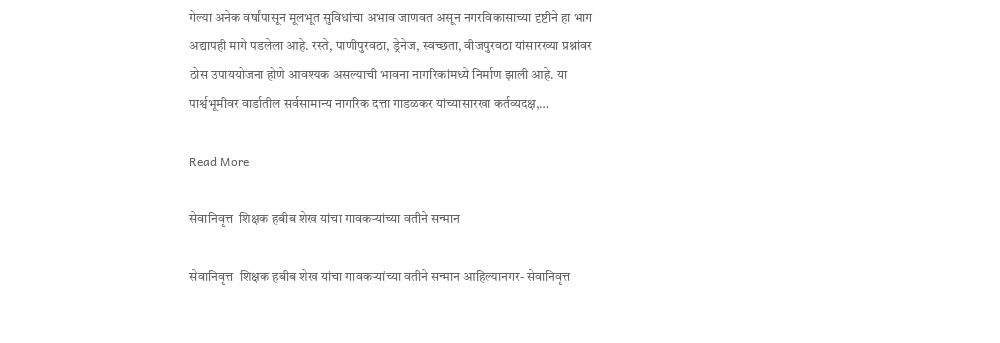गेल्या अनेक वर्षांपासून मूलभूत सुविधांचा अभाव जाणवत असून नगरविकासाच्या दृष्टीने हा भाग अद्यापही मागे पडलेला आहे. रस्ते, पाणीपुरवठा, ड्रेनेज, स्वच्छता, वीजपुरवठा यांसारख्या प्रश्नांवर ठोस उपाययोजना होणे आवश्यक असल्याची भावना नागरिकांमध्ये निर्माण झाली आहे. या पार्श्वभूमीवर वार्डातील सर्वसामान्य नागरिक दत्ता गाडळकर यांच्यासारखा कर्तव्यदक्ष,…

Read More

सेवानिवृत्त  शिक्षक हबीब शेख यांचा गावकऱ्यांच्या वतीने सन्मान

सेवानिवृत्त  शिक्षक हबीब शेख यांचा गावकऱ्यांच्या वतीने सन्मान आहिल्यानगर- सेवानिवृत्त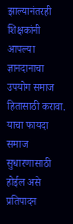झाल्यानंतरही शिक्षकांनी आपल्या ज्ञानदानाचा उपयोग समाज हितासाठी करावा. याचा फायदा समाज सुधारणासाठी होईल असे प्रतिपादन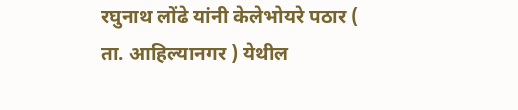रघुनाथ लोंढे यांनी केलेभोयरे पठार ( ता. आहिल्यानगर ) येथील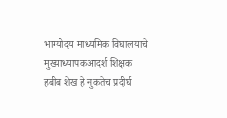भाग्योदय माध्यमिक विघालयाचे मुख्याध्यापकआदर्श शिक्षक हबीब शेख हे नुकतेच प्रदीर्घ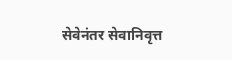सेवेनंतर सेवानिवृत्त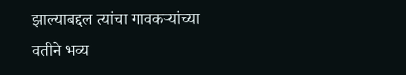झाल्याबद्दल त्यांचा गावकऱ्यांच्या वतीने भव्य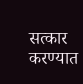सत्कार करण्यात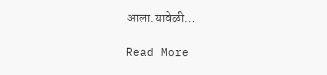आला.यावेळी…

Read More